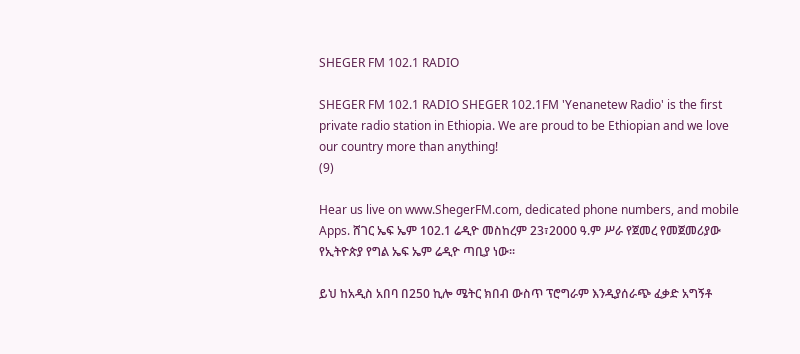SHEGER FM 102.1 RADIO

SHEGER FM 102.1 RADIO SHEGER 102.1FM 'Yenanetew Radio' is the first private radio station in Ethiopia. We are proud to be Ethiopian and we love our country more than anything!
(9)

Hear us live on www.ShegerFM.com, dedicated phone numbers, and mobile Apps. ሸገር ኤፍ ኤም 102.1 ሬዲዮ መስከረም 23፣2000 ዓ.ም ሥራ የጀመረ የመጀመሪያው የኢትዮጵያ የግል ኤፍ ኤም ሬዲዮ ጣቢያ ነው፡፡

ይህ ከአዲስ አበባ በ250 ኪሎ ሜትር ክበብ ውስጥ ፕሮግራም እንዲያሰራጭ ፈቃድ አግኝቶ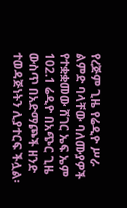የረጅም ጊዜ የሬዲዮ ሥራ ልምድ ባላቸው ባለሙያዎች የተቋቋመው ሸገር ኤፍ ኤም 102.1 ሬዲዮ በአጭር ጊዜ ውስጥ በአድማጮች ዘንድ ተወዳጅነትን ሊያተርፍ ችሏል፡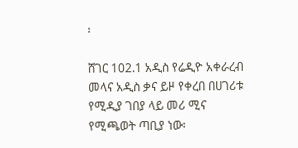፡

ሸገር 102.1 አዲስ የሬዲዮ አቀራረብ መላና አዲስ ቃና ይዞ የቀረበ በሀገሪቱ የሚዲያ ገበያ ላይ መሪ ሚና የሚጫወት ጣቢያ ነው፡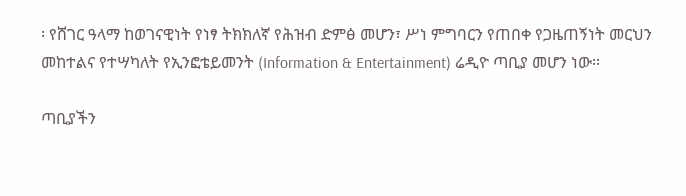፡ የሸገር ዓላማ ከወገናዊነት የነፃ ትክክለኛ የሕዝብ ድምፅ መሆን፣ ሥነ ምግባርን የጠበቀ የጋዜጠኝነት መርህን መከተልና የተሣካለት የኢንፎቴይመንት (Information & Entertainment) ሬዲዮ ጣቢያ መሆን ነው፡፡

ጣቢያችን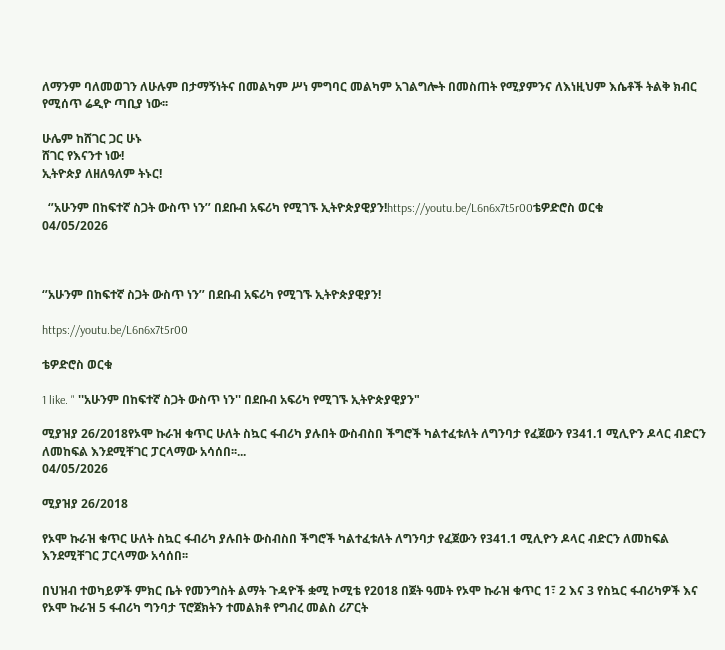ለማንም ባለመወገን ለሁሉም በታማኝነትና በመልካም ሥነ ምግባር መልካም አገልግሎት በመስጠት የሚያምንና ለእነዚህም እሴቶች ትልቅ ክብር የሚሰጥ ሬዲዮ ጣቢያ ነው፡፡

ሁሌም ከሸገር ጋር ሁኑ
ሸገር የእናንተ ነው!
ኢትዮጵያ ለዘለዓለም ትኑር!

  ‘’አሁንም በከፍተኛ ስጋት ውስጥ ነን’’ በደቡብ አፍሪካ የሚገኙ ኢትዮጵያዊያን!https://youtu.be/L6n6x7t5r00ቴዎድሮስ ወርቁ
04/05/2026



‘’አሁንም በከፍተኛ ስጋት ውስጥ ነን’’ በደቡብ አፍሪካ የሚገኙ ኢትዮጵያዊያን!

https://youtu.be/L6n6x7t5r00

ቴዎድሮስ ወርቁ

1 like. " ''አሁንም በከፍተኛ ስጋት ውስጥ ነን'' በደቡብ አፍሪካ የሚገኙ ኢትዮጵያዊያን"

ሚያዝያ 26/2018የኦሞ ኩራዝ ቁጥር ሁለት ስኳር ፋብሪካ ያሉበት ውስብስበ ችግሮች ካልተፈቱለት ለግንባታ የፈጀውን የ341.1 ሚሊዮን ዶላር ብድርን ለመከፍል እንደሚቸገር ፓርላማው አሳሰበ፡፡...
04/05/2026

ሚያዝያ 26/2018

የኦሞ ኩራዝ ቁጥር ሁለት ስኳር ፋብሪካ ያሉበት ውስብስበ ችግሮች ካልተፈቱለት ለግንባታ የፈጀውን የ341.1 ሚሊዮን ዶላር ብድርን ለመከፍል እንደሚቸገር ፓርላማው አሳሰበ፡፡

በህዝብ ተወካይዎች ምክር ቤት የመንግስት ልማት ጉዳዮች ቋሚ ኮሚቴ የ2018 በጀት ዓመት የኦሞ ኩራዝ ቁጥር 1፣ 2 እና 3 የስኳር ፋብሪካዎች እና የኦሞ ኩራዝ 5 ፋብሪካ ግንባታ ፕሮጀክትን ተመልክቶ የግብረ መልስ ሪፖርት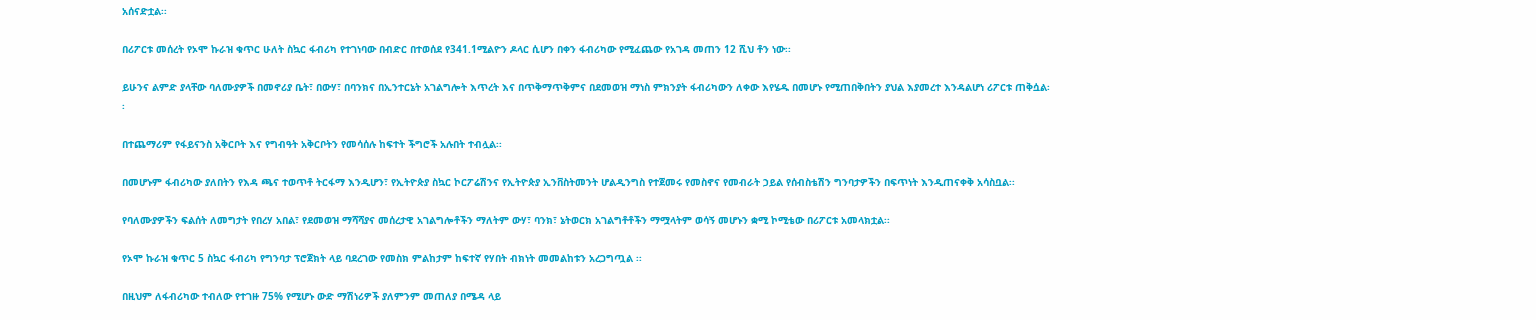አሰናድቷል፡፡

በሪፖርቱ መሰረት የኦሞ ኩራዝ ቁጥር ሁለት ስኳር ፋብሪካ የተገነባው በብድር በተወሰደ የ341.1ሚልዮን ዶላር ሲሆን በቀን ፋብሪካው የሚፈጨው የአገዳ መጠን 12 ሺህ ቶን ነው፡፡

ይሁንና ልምድ ያላቸው ባለሙያዎች በመኖሪያ ቤት፣ በውሃ፣ በባንክና በኢንተርኔት አገልግሎት እጥረት እና በጥቅማጥቅምና በደመወዝ ማነስ ምክንያት ፋብሪካውን ለቀው እየሄዱ በመሆኑ የሚጠበቅበትን ያህል እያመረተ እንዳልሆነ ሪፖርቱ ጠቅሷል፡፡

በተጨማሪም የፋይናንስ አቅርቦት እና የግብዓት አቅርቦትን የመሳሰሉ ከፍተት ችግሮች አሉበት ተብሏል፡፡

በመሆኑም ፋብሪካው ያለበትን የእዳ ጫና ተወጥቶ ትርፋማ እንዲሆን፣ የኢትዮጵያ ስኳር ኮርፖሬሽንና የኢትዮጵያ ኢንቨስትመንት ሆልዲንግስ የተጀመሩ የመስኖና የመብራት ኃይል የሰብስቴሽን ግንባታዎችን በፍጥነት እንዲጠናቀቅ አሳስቧል፡፡

የባለሙያዎችን ፍልሰት ለመግታት የበረሃ አበል፣ የደመወዝ ማሻሻያና መሰረታዊ አገልግሎቶችን ማለትም ውሃ፣ ባንክ፣ ኔትወርክ አገልግቶቶችን ማሟላትም ወሳኝ መሆኑን ቋሚ ኮሚቴው በሪፖርቱ አመላክቷል፡፡

የኦሞ ኩራዝ ቁጥር 5 ስኳር ፋብሪካ የግንባታ ፕሮጀክት ላይ ባደረገው የመስክ ምልከታም ከፍተኛ የሃበት ብክነት መመልከቱን አረጋግጧል ፡፡

በዚህም ለፋብሪካው ተብለው የተገዙ 75% የሚሆኑ ውድ ማሽነሪዎች ያለምንም መጠለያ በሜዳ ላይ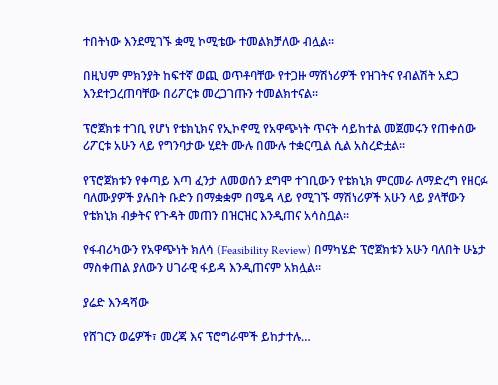ተበትነው እንደሚገኙ ቋሚ ኮሚቴው ተመልክቻለው ብሏል፡፡

በዚህም ምክንያት ከፍተኛ ወጪ ወጥቶባቸው የተጋዙ ማሽነሪዎች የዝገትና የብልሽት አደጋ እንደተጋረጠባቸው በሪፖርቱ መረጋገጡን ተመልክተናል፡፡

ፕሮጀክቱ ተገቢ የሆነ የቴክኒክና የኢኮኖሚ የአዋጭነት ጥናት ሳይከተል መጀመሩን የጠቀሰው ሪፖርቱ አሁን ላይ የግንባታው ሂደት ሙሉ በሙሉ ተቋርጧል ሲል አስረድቷል፡፡

የፕሮጀክቱን የቀጣይ እጣ ፈንታ ለመወሰን ደግሞ ተገቢውን የቴክኒክ ምርመራ ለማድረግ የዘርፉ ባለሙያዎች ያሉበት ቡድን በማቋቋም በሜዳ ላይ የሚገኙ ማሽነሪዎች አሁን ላይ ያላቸውን የቴክኒክ ብቃትና የጉዳት መጠን በዝርዝር እንዲጠና አሳስቧል፡፡

የፋብሪካውን የአዋጭነት ክለሳ (Feasibility Review) በማካሄድ ፕሮጀክቱን አሁን ባለበት ሁኔታ ማስቀጠል ያለውን ሀገራዊ ፋይዳ እንዲጠናም አክሏል፡፡

ያሬድ እንዳሻው

የሸገርን ወሬዎች፣ መረጃ እና ፕሮግራሞች ይከታተሉ…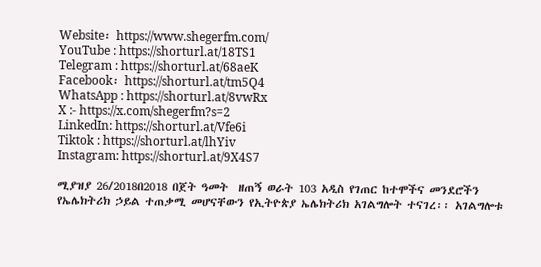Website፡ https://www.shegerfm.com/
YouTube : https://shorturl.at/18TS1
Telegram : https://shorturl.at/68aeK
Facebook፡ https://shorturl.at/tm5Q4
WhatsApp : https://shorturl.at/8vwRx
X :- https://x.com/shegerfm?s=2
LinkedIn: https://shorturl.at/Vfe6i
Tiktok : https://shorturl.at/lhYiv
Instagram: https://shorturl.at/9X4S7

ሚያዝያ 26/2018በ2018 በጀት ዓመት  ዘጠኝ ወራት 103 አዲስ የገጠር ከተሞችና መንደሮችን የኤሌክትሪክ ኃይል ተጠቃሚ መሆናቸውን የኢትዮጵያ ኤሌክትሪክ አገልግሎት ተናገረ፡፡ አገልግሎቱ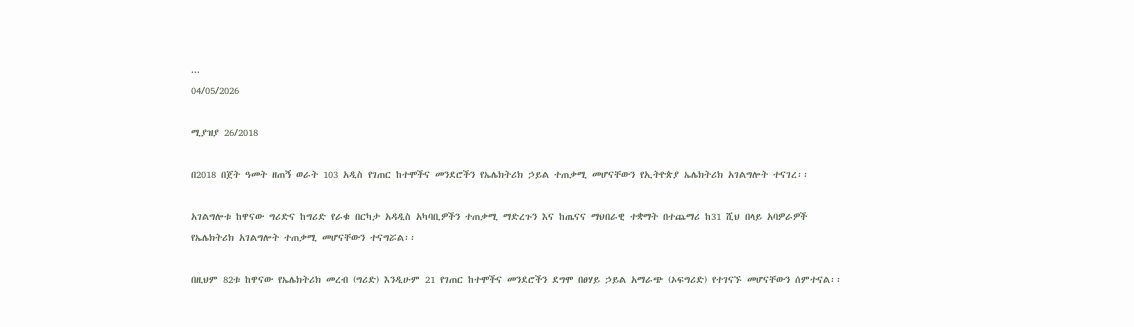...
04/05/2026

ሚያዝያ 26/2018

በ2018 በጀት ዓመት ዘጠኝ ወራት 103 አዲስ የገጠር ከተሞችና መንደሮችን የኤሌክትሪክ ኃይል ተጠቃሚ መሆናቸውን የኢትዮጵያ ኤሌክትሪክ አገልግሎት ተናገረ፡፡

አገልግሎቱ ከዋናው ግሪድና ከግሪድ የራቁ በርካታ አዳዲስ አካባቢዎችን ተጠቃሚ ማድረጉን እና ከጤናና ማህበራዊ ተቋማት በተጨማሪ ከ31 ሺህ በላይ አባዎራዎች የኤሌክትሪክ አገልግሎት ተጠቃሚ መሆናቸውን ተናግሯል፡፡

በዚህም 82ቱ ከዋናው የኤሌክትሪክ መረብ (ግሪድ) እንዲሁም 21 የገጠር ከተሞችና መንደሮችን ደግሞ በፀሃይ ኃይል አማራጭ (ኦፍግሪድ) የተገናኙ መሆናቸውን ሰምተናል፡፡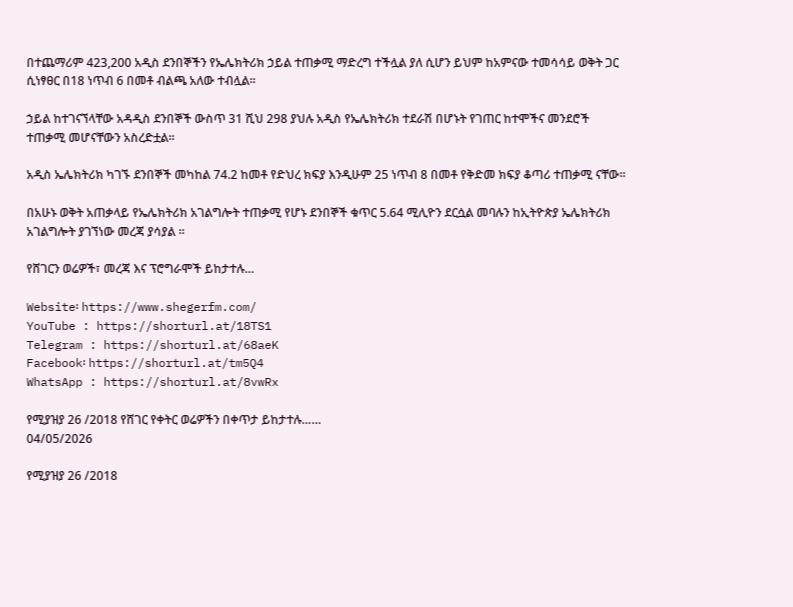በተጨማሪም 423,200 አዲስ ደንበኞችን የኤሌክትሪክ ኃይል ተጠቃሚ ማድረግ ተችሏል ያለ ሲሆን ይህም ከአምናው ተመሳሳይ ወቅት ጋር ሲነፃፀር በ18 ነጥብ 6 በመቶ ብልጫ አለው ተብሏል፡፡

ኃይል ከተገናኘላቸው አዳዲስ ደንበኞች ውስጥ 31 ሺህ 298 ያህሉ አዲስ የኤሌክትሪክ ተደራሽ በሆኑት የገጠር ከተሞችና መንደሮች ተጠቃሚ መሆናቸውን አስረድቷል፡፡

አዲስ ኤሌክትሪክ ካገኙ ደንበኞች መካከል 74.2 ከመቶ የድህረ ክፍያ እንዲሁም 25 ነጥብ 8 በመቶ የቅድመ ክፍያ ቆጣሪ ተጠቃሚ ናቸው፡፡

በአሁኑ ወቅት አጠቃላይ የኤሌክትሪክ አገልግሎት ተጠቃሚ የሆኑ ደንበኞች ቁጥር 5.64 ሚሊዮን ደርሷል መባሉን ከኢትዮጵያ ኤሌክትሪክ አገልግሎት ያገኘነው መረጃ ያሳያል ፡፡

የሸገርን ወሬዎች፣ መረጃ እና ፕሮግራሞች ይከታተሉ…

Website፡ https://www.shegerfm.com/
YouTube : https://shorturl.at/18TS1
Telegram : https://shorturl.at/68aeK
Facebook፡ https://shorturl.at/tm5Q4
WhatsApp : https://shorturl.at/8vwRx

የሚያዝያ 26 /2018 የሸገር የቀትር ወሬዎችን በቀጥታ ይከታተሉ……
04/05/2026

የሚያዝያ 26 /2018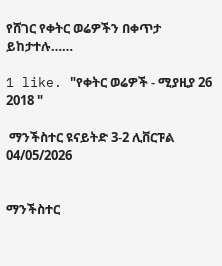የሸገር የቀትር ወሬዎችን በቀጥታ ይከታተሉ……

1 like. "የቀትር ወሬዎች - ሚያዚያ 26 2018 "

 ማንችስተር ዩናይትድ 3-2 ሊቨርፑል
04/05/2026


ማንችስተር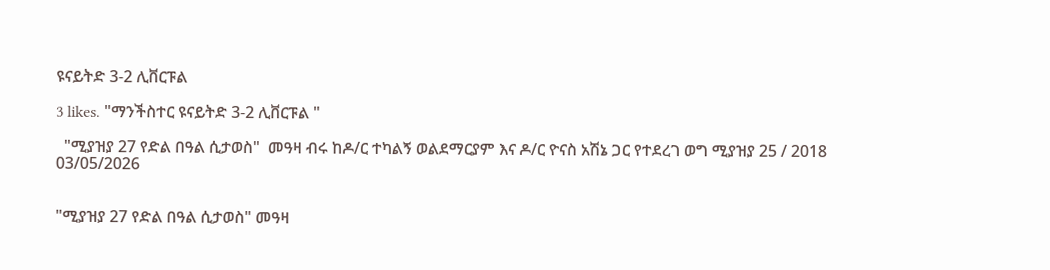ዩናይትድ 3-2 ሊቨርፑል

3 likes. "ማንችስተር ዩናይትድ 3-2 ሊቨርፑል "

  "ሚያዝያ 27 የድል በዓል ሲታወስ"  መዓዛ ብሩ ከዶ/ር ተካልኝ ወልደማርያም እና ዶ/ር ዮናስ አሽኔ ጋር የተደረገ ወግ ሚያዝያ 25 / 2018
03/05/2026


"ሚያዝያ 27 የድል በዓል ሲታወስ" መዓዛ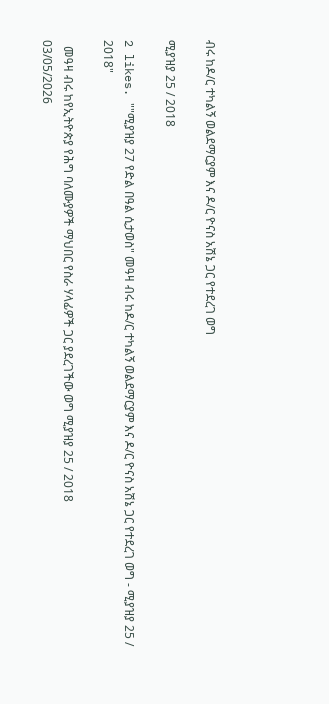ብሩ ከዶ/ር ተካልኝ ወልደማርያም እና ዶ/ር ዮናስ አሽኔ ጋር የተደረገ ወግ

ሚያዝያ 25 / 2018

2 likes. ""ሚያዝያ 27 የድል በዓል ሲታወስ" መዓዛ ብሩ ከዶ/ር ተካልኝ ወልደማርያም እና ዶ/ር ዮናስ አሽኔ ጋር የተደረገ ወግ - ሚያዝያ 25 / 2018"

  መዓዛ ብሩ ከየኢትዮጵያ የሕግ ባለሙያዎች ማህበር የስራ ሃላፊዎች ጋር ያደረገችው ወግ ሚያዝያ 25 / 2018
03/05/2026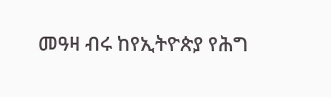መዓዛ ብሩ ከየኢትዮጵያ የሕግ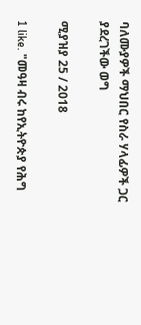ባለሙያዎች ማህበር የስራ ሃላፊዎች ጋር ያደረገችው ወግ

ሚያዝያ 25 / 2018

1 like. "መዓዛ ብሩ ከየኢትዮጵያ የሕግ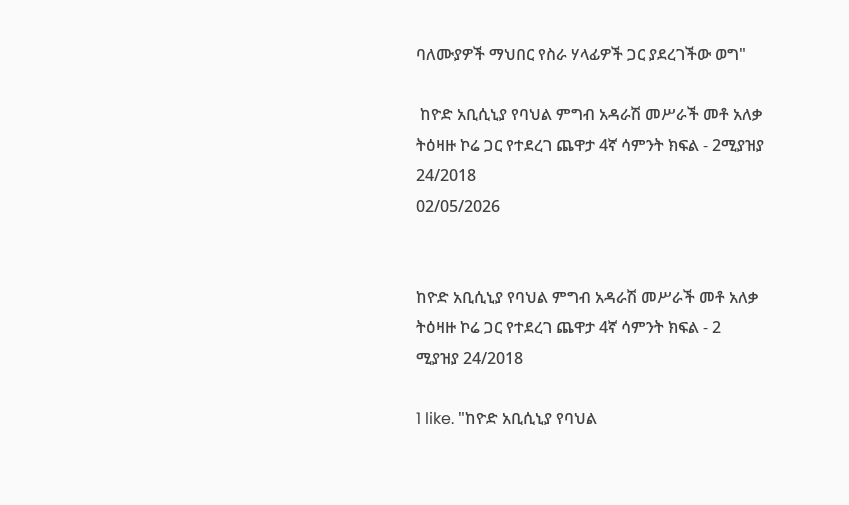ባለሙያዎች ማህበር የስራ ሃላፊዎች ጋር ያደረገችው ወግ"

 ከዮድ አቢሲኒያ የባህል ምግብ አዳራሽ መሥራች መቶ አለቃ ትዕዛዙ ኮሬ ጋር የተደረገ ጨዋታ 4ኛ ሳምንት ክፍል - 2ሚያዝያ 24/2018
02/05/2026


ከዮድ አቢሲኒያ የባህል ምግብ አዳራሽ መሥራች መቶ አለቃ ትዕዛዙ ኮሬ ጋር የተደረገ ጨዋታ 4ኛ ሳምንት ክፍል - 2
ሚያዝያ 24/2018

1 like. "ከዮድ አቢሲኒያ የባህል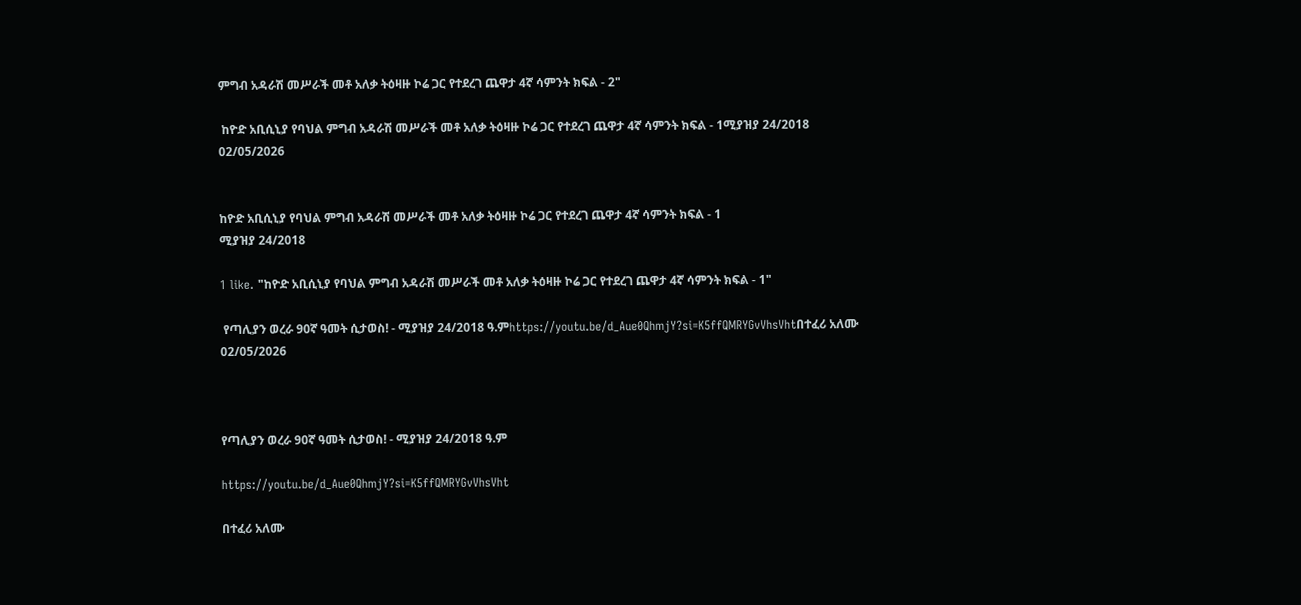ምግብ አዳራሽ መሥራች መቶ አለቃ ትዕዛዙ ኮሬ ጋር የተደረገ ጨዋታ 4ኛ ሳምንት ክፍል - 2"

 ከዮድ አቢሲኒያ የባህል ምግብ አዳራሽ መሥራች መቶ አለቃ ትዕዛዙ ኮሬ ጋር የተደረገ ጨዋታ 4ኛ ሳምንት ክፍል - 1ሚያዝያ 24/2018
02/05/2026


ከዮድ አቢሲኒያ የባህል ምግብ አዳራሽ መሥራች መቶ አለቃ ትዕዛዙ ኮሬ ጋር የተደረገ ጨዋታ 4ኛ ሳምንት ክፍል - 1
ሚያዝያ 24/2018

1 like. "ከዮድ አቢሲኒያ የባህል ምግብ አዳራሽ መሥራች መቶ አለቃ ትዕዛዙ ኮሬ ጋር የተደረገ ጨዋታ 4ኛ ሳምንት ክፍል - 1"

 የጣሊያን ወረራ 90ኛ ዓመት ሲታወስ! - ሚያዝያ 24/2018 ዓ.ምhttps://youtu.be/d_Aue0QhmjY?si=K5ffQMRYGvVhsVhtበተፈሪ አለሙ
02/05/2026



የጣሊያን ወረራ 90ኛ ዓመት ሲታወስ! - ሚያዝያ 24/2018 ዓ.ም

https://youtu.be/d_Aue0QhmjY?si=K5ffQMRYGvVhsVht

በተፈሪ አለሙ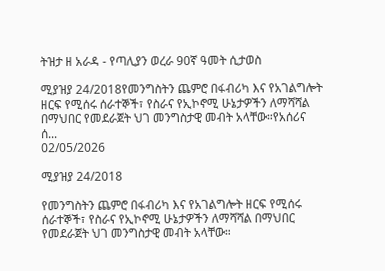ትዝታ ዘ አራዳ - የጣሊያን ወረራ 90ኛ ዓመት ሲታወስ

ሚያዝያ 24/2018የመንግስትን ጨምሮ በፋብሪካ እና የአገልግሎት ዘርፍ የሚሰሩ ሰራተኞች፣ የስራና የኢኮኖሚ ሁኔታዎችን ለማሻሻል በማህበር የመደራጀት ህገ መንግስታዊ መብት አላቸው።የአሰሪና ሰ...
02/05/2026

ሚያዝያ 24/2018

የመንግስትን ጨምሮ በፋብሪካ እና የአገልግሎት ዘርፍ የሚሰሩ ሰራተኞች፣ የስራና የኢኮኖሚ ሁኔታዎችን ለማሻሻል በማህበር የመደራጀት ህገ መንግስታዊ መብት አላቸው።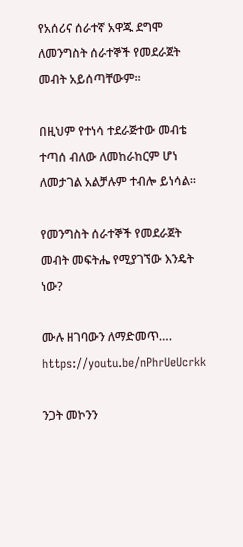የአሰሪና ሰራተኛ አዋጁ ደግሞ ለመንግስት ሰራተኞች የመደራጀት መብት አይሰጣቸውም።

በዚህም የተነሳ ተደራጅተው መብቴ ተጣሰ ብለው ለመከራከርም ሆነ ለመታገል አልቻሉም ተብሎ ይነሳል።

የመንግስት ሰራተኞች የመደራጀት መብት መፍትሔ የሚያገኘው እንዴት ነው?

ሙሉ ዘገባውን ለማድመጥ…. https://youtu.be/nPhrUeUcrkk

ንጋት መኮንን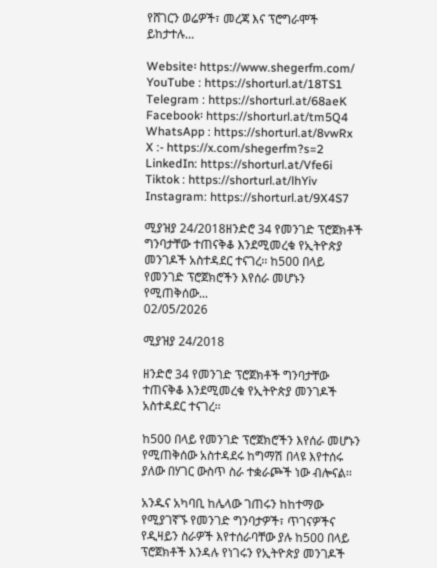የሸገርን ወሬዎች፣ መረጃ እና ፕሮግራሞች ይከታተሉ…

Website፡ https://www.shegerfm.com/
YouTube : https://shorturl.at/18TS1
Telegram : https://shorturl.at/68aeK
Facebook፡ https://shorturl.at/tm5Q4
WhatsApp : https://shorturl.at/8vwRx
X :- https://x.com/shegerfm?s=2
LinkedIn: https://shorturl.at/Vfe6i
Tiktok : https://shorturl.at/lhYiv
Instagram: https://shorturl.at/9X4S7

ሚያዝያ 24/2018ዘንድሮ 34 የመንገድ ፕሮጀክቶች ግንባታቸው ተጠናቅቆ እንደሚመረቁ የኢትዮጵያ መንገዶች አስተዳደር ተናገረ፡፡ ከ500 በላይ የመንገድ ፕሮጀክሮችን እየሰራ መሆኑን የሚጠቅሰው...
02/05/2026

ሚያዝያ 24/2018

ዘንድሮ 34 የመንገድ ፕሮጀክቶች ግንባታቸው ተጠናቅቆ እንደሚመረቁ የኢትዮጵያ መንገዶች አስተዳደር ተናገረ፡፡

ከ500 በላይ የመንገድ ፕሮጀክሮችን እየሰራ መሆኑን የሚጠቅሰው አስተዳደሩ ከግማሽ በላዩ እየተሰሩ ያለው በሃገር ውስጥ ስራ ተቋራጮች ነው ብሎናል፡፡

አንዱና አካባቢ ከሌላው ገጠሩን ከከተማው የሚያገኛኙ የመንገድ ግንባታዎች፣ ጥገናዎችና የዲዛይን ስራዎች እየተሰራባቸው ያሉ ከ500 በላይ ፕሮጀክቶች እንዳሉ የነገሩን የኢትዮጵያ መንገዶች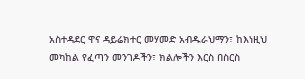አስተዳደር ዋና ዳይሬክተር መሃመድ አብዱራህማን፣ ከእነዚህ መካከል የፈጣን መንገዶችን፣ ክልሎችን እርስ በስርስ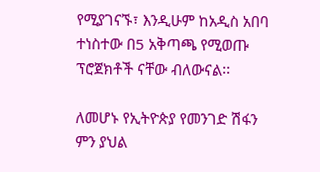የሚያገናኙ፣ እንዲሁም ከአዲስ አበባ ተነስተው በ5 አቅጣጫ የሚወጡ ፕሮጀክቶች ናቸው ብለውናል፡፡

ለመሆኑ የኢትዮጵያ የመንገድ ሽፋን ምን ያህል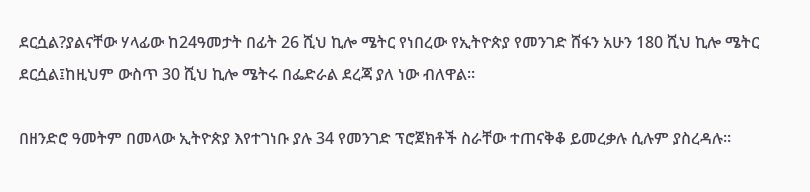ደርሷል?ያልናቸው ሃላፊው ከ24ዓመታት በፊት 26 ሺህ ኪሎ ሜትር የነበረው የኢትዮጵያ የመንገድ ሸፋን አሁን 180 ሺህ ኪሎ ሜትር ደርሷል፤ከዚህም ውስጥ 30 ሺህ ኪሎ ሜትሩ በፌድራል ደረጃ ያለ ነው ብለዋል፡፡

በዘንድሮ ዓመትም በመላው ኢትዮጵያ እየተገነቡ ያሉ 34 የመንገድ ፕሮጀክቶች ስራቸው ተጠናቅቆ ይመረቃሉ ሲሉም ያስረዳሉ፡፡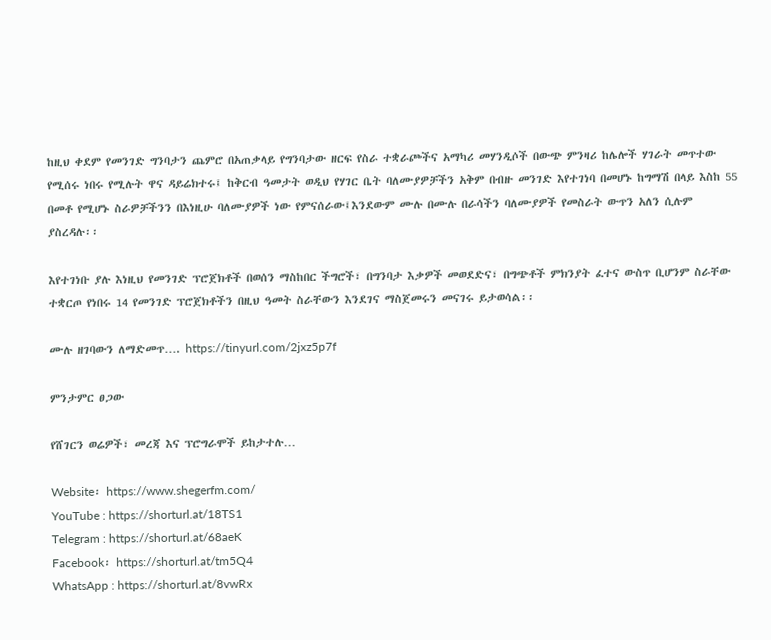ከዚህ ቀደም የመንገድ ግንባታን ጨምሮ በአጠቃላይ የግንባታው ዘርፍ የስራ ተቋራጮችና አማካሪ መሃንዲሶች በውጭ ምንዛሪ ከሌሎች ሃገራት መጥተው የሚሰሩ ነበሩ የሚሉት ዋና ዳይሬክተሩ፤ ከቅርብ ዓመታት ወዲህ የሃገር ቤት ባለሙያዎቻችን አቅም በብዙ መንገድ እየተገነባ በመሆኑ ከግማሽ በላይ እስከ 55 በመቶ የሚሆኑ ስራዎቻችንን በእነዚሁ ባለሙያዎች ነው የምናሰራው፤እንደውም ሙሉ በሙሉ በራሳችን ባለሙያዎች የመስራት ውጥን አለን ሲሉም ያስረዳሉ፡፡

እየተገነቡ ያሉ እነዚህ የመንገድ ፕሮጀክቶች በወሰን ማስከበር ችግሮች፣ በግንባታ እቃዎች መወደድና፣ በግጭቶች ምክንያት ፈተና ውስጥ ቢሆንም ስራቸው ተቋርጦ የነበሩ 14 የመንገድ ፕሮጀክቶችን በዚህ ዓመት ስራቸውን እንደገና ማስጀመሩን መናገሩ ይታወሳል፡፡

ሙሉ ዘገባውን ለማድመጥ…. https://tinyurl.com/2jxz5p7f

ምንታምር ፀጋው

የሸገርን ወሬዎች፣ መረጃ እና ፕሮግራሞች ይከታተሉ…

Website፡ https://www.shegerfm.com/
YouTube : https://shorturl.at/18TS1
Telegram : https://shorturl.at/68aeK
Facebook፡ https://shorturl.at/tm5Q4
WhatsApp : https://shorturl.at/8vwRx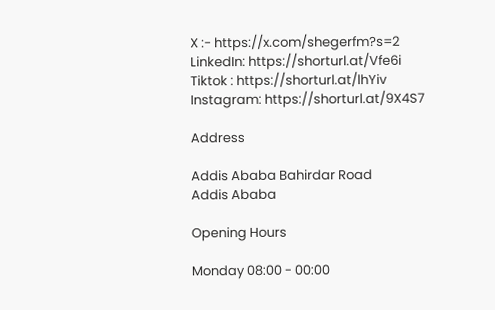X :- https://x.com/shegerfm?s=2
LinkedIn: https://shorturl.at/Vfe6i
Tiktok : https://shorturl.at/lhYiv
Instagram: https://shorturl.at/9X4S7

Address

Addis Ababa Bahirdar Road
Addis Ababa

Opening Hours

Monday 08:00 - 00:00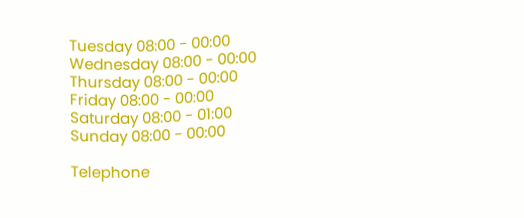Tuesday 08:00 - 00:00
Wednesday 08:00 - 00:00
Thursday 08:00 - 00:00
Friday 08:00 - 00:00
Saturday 08:00 - 01:00
Sunday 08:00 - 00:00

Telephone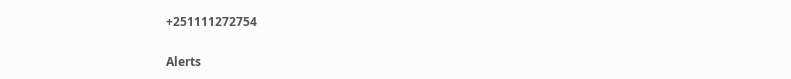+251111272754

Alerts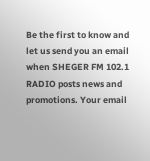Be the first to know and let us send you an email when SHEGER FM 102.1 RADIO posts news and promotions. Your email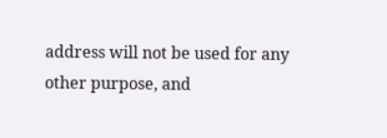address will not be used for any other purpose, and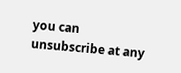you can unsubscribe at any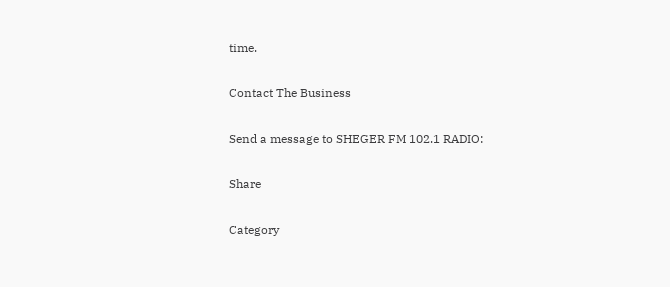time.

Contact The Business

Send a message to SHEGER FM 102.1 RADIO:

Share

Category